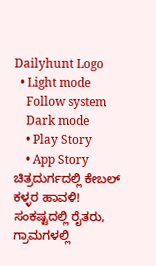Dailyhunt Logo
  • Light mode
    Follow system
    Dark mode
    • Play Story
    • App Story
ಚಿತ್ರದುರ್ಗದಲ್ಲಿ ಕೇಬಲ್ ಕಳ್ಳರ ಹಾವಳಿ! ಸಂಕಷ್ಟದಲ್ಲಿ ರೈತರು, ಗ್ರಾಮಗಳಲ್ಲಿ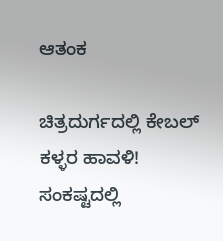ಆತಂಕ

ಚಿತ್ರದುರ್ಗದಲ್ಲಿ ಕೇಬಲ್ ಕಳ್ಳರ ಹಾವಳಿ! ಸಂಕಷ್ಟದಲ್ಲಿ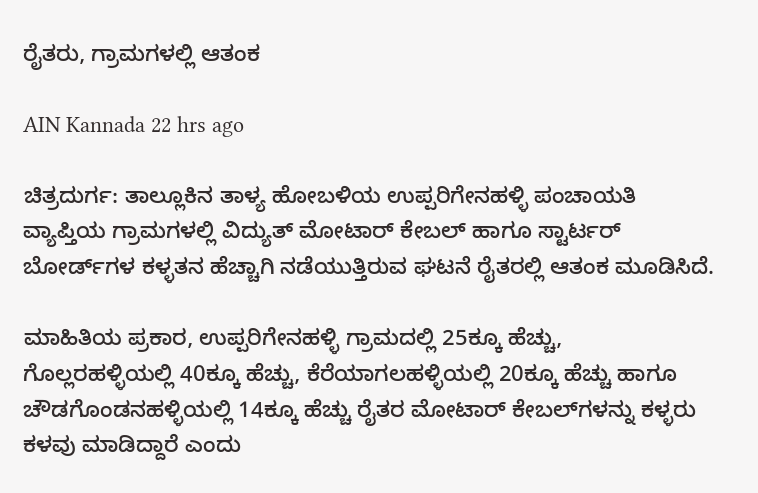ರೈತರು, ಗ್ರಾಮಗಳಲ್ಲಿ ಆತಂಕ

AIN Kannada 22 hrs ago

ಚಿತ್ರದುರ್ಗ: ತಾಲ್ಲೂಕಿನ ತಾಳ್ಯ ಹೋಬಳಿಯ ಉಪ್ಪರಿಗೇನಹಳ್ಳಿ ಪಂಚಾಯತಿ ವ್ಯಾಪ್ತಿಯ ಗ್ರಾಮಗಳಲ್ಲಿ ವಿದ್ಯುತ್ ಮೋಟಾರ್ ಕೇಬಲ್ ಹಾಗೂ ಸ್ಟಾರ್ಟರ್ ಬೋರ್ಡ್‌ಗಳ ಕಳ್ಳತನ ಹೆಚ್ಚಾಗಿ ನಡೆಯುತ್ತಿರುವ ಘಟನೆ ರೈತರಲ್ಲಿ ಆತಂಕ ಮೂಡಿಸಿದೆ.

ಮಾಹಿತಿಯ ಪ್ರಕಾರ, ಉಪ್ಪರಿಗೇನಹಳ್ಳಿ ಗ್ರಾಮದಲ್ಲಿ 25ಕ್ಕೂ ಹೆಚ್ಚು, ಗೊಲ್ಲರಹಳ್ಳಿಯಲ್ಲಿ 40ಕ್ಕೂ ಹೆಚ್ಚು, ಕೆರೆಯಾಗಲಹಳ್ಳಿಯಲ್ಲಿ 20ಕ್ಕೂ ಹೆಚ್ಚು ಹಾಗೂ ಚೌಡಗೊಂಡನಹಳ್ಳಿಯಲ್ಲಿ 14ಕ್ಕೂ ಹೆಚ್ಚು ರೈತರ ಮೋಟಾರ್ ಕೇಬಲ್‌ಗಳನ್ನು ಕಳ್ಳರು ಕಳವು ಮಾಡಿದ್ದಾರೆ ಎಂದು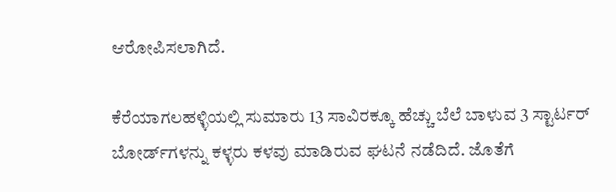ಆರೋಪಿಸಲಾಗಿದೆ.

ಕೆರೆಯಾಗಲಹಳ್ಳಿಯಲ್ಲಿ ಸುಮಾರು 13 ಸಾವಿರಕ್ಕೂ ಹೆಚ್ಚು ಬೆಲೆ ಬಾಳುವ 3 ಸ್ಟಾರ್ಟರ್ ಬೋರ್ಡ್‌ಗಳನ್ನು ಕಳ್ಳರು ಕಳವು ಮಾಡಿರುವ ಘಟನೆ ನಡೆದಿದೆ. ಜೊತೆಗೆ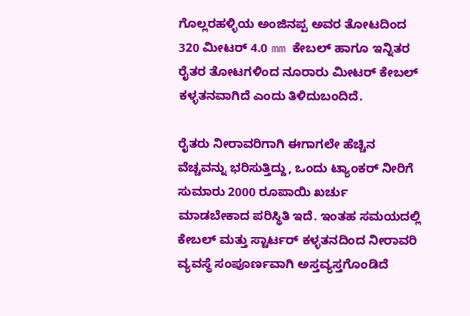ಗೊಲ್ಲರಹಳ್ಳಿಯ ಅಂಜಿನಪ್ಪ ಅವರ ತೋಟದಿಂದ 320 ಮೀಟರ್ 4.0 mm ಕೇಬಲ್ ಹಾಗೂ ಇನ್ನಿತರ ರೈತರ ತೋಟಗಳಿಂದ ನೂರಾರು ಮೀಟರ್ ಕೇಬಲ್ ಕಳ್ಳತನವಾಗಿದೆ ಎಂದು ತಿಳಿದುಬಂದಿದೆ.

ರೈತರು ನೀರಾವರಿಗಾಗಿ ಈಗಾಗಲೇ ಹೆಚ್ಚಿನ ವೆಚ್ಚವನ್ನು ಭರಿಸುತ್ತಿದ್ದು, ಒಂದು ಟ್ಯಾಂಕರ್ ನೀರಿಗೆ ಸುಮಾರು 2000 ರೂಪಾಯಿ ಖರ್ಚು ಮಾಡಬೇಕಾದ ಪರಿಸ್ಥಿತಿ ಇದೆ. ಇಂತಹ ಸಮಯದಲ್ಲಿ ಕೇಬಲ್ ಮತ್ತು ಸ್ಟಾರ್ಟರ್ ಕಳ್ಳತನದಿಂದ ನೀರಾವರಿ ವ್ಯವಸ್ಥೆ ಸಂಪೂರ್ಣವಾಗಿ ಅಸ್ತವ್ಯಸ್ತಗೊಂಡಿದೆ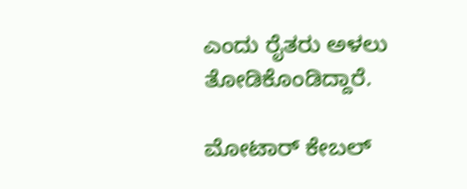ಎಂದು ರೈತರು ಅಳಲು ತೋಡಿಕೊಂಡಿದ್ದಾರೆ.

ಮೋಟಾರ್ ಕೇಬಲ್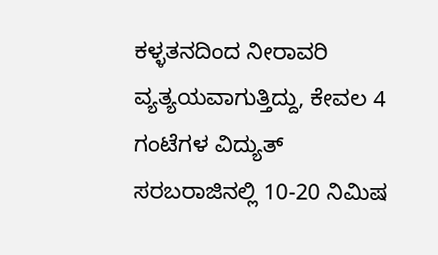ಕಳ್ಳತನದಿಂದ ನೀರಾವರಿ ವ್ಯತ್ಯಯವಾಗುತ್ತಿದ್ದು, ಕೇವಲ 4 ಗಂಟೆಗಳ ವಿದ್ಯುತ್ ಸರಬರಾಜಿನಲ್ಲಿ 10-20 ನಿಮಿಷ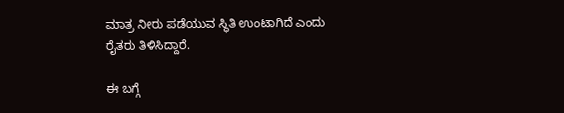ಮಾತ್ರ ನೀರು ಪಡೆಯುವ ಸ್ಥಿತಿ ಉಂಟಾಗಿದೆ ಎಂದು ರೈತರು ತಿಳಿಸಿದ್ದಾರೆ.

ಈ ಬಗ್ಗೆ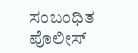ಸಂಬಂಧಿತ ಪೊಲೀಸ್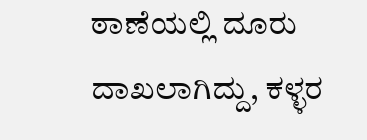ಠಾಣೆಯಲ್ಲಿ ದೂರು ದಾಖಲಾಗಿದ್ದು, ಕಳ್ಳರ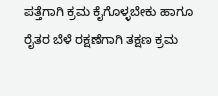ಪತ್ತೆಗಾಗಿ ಕ್ರಮ ಕೈಗೊಳ್ಳಬೇಕು ಹಾಗೂ ರೈತರ ಬೆಳೆ ರಕ್ಷಣೆಗಾಗಿ ತಕ್ಷಣ ಕ್ರಮ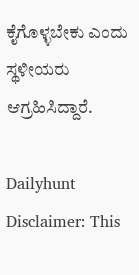ಕೈಗೊಳ್ಳಬೇಕು ಎಂದು ಸ್ಥಳೀಯರು ಆಗ್ರಹಿಸಿದ್ದಾರೆ.

Dailyhunt
Disclaimer: This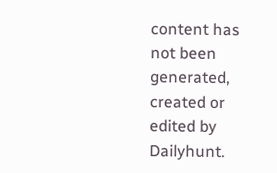content has not been generated, created or edited by Dailyhunt.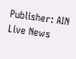Publisher: AIN Live News